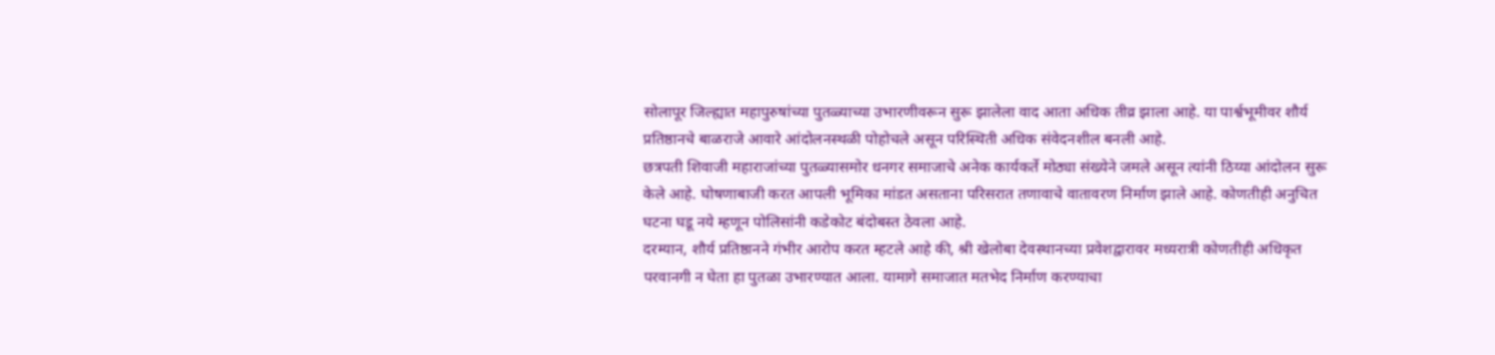सोलापूर जिल्ह्यात महापुरुषांच्या पुतळ्याच्या उभारणीवरून सुरू झालेला वाद आता अधिक तीव्र झाला आहे. या पार्श्वभूमीवर शौर्य प्रतिष्ठानचे बाळराजे आवारे आंदोलनस्थळी पोहोचले असून परिस्थिती अधिक संवेदनशील बनली आहे.
छत्रपती शिवाजी महाराजांच्या पुतळ्यासमोर धनगर समाजाचे अनेक कार्यकर्ते मोठ्या संख्येने जमले असून त्यांनी ठिय्या आंदोलन सुरू केले आहे. घोषणाबाजी करत आपली भूमिका मांडत असताना परिसरात तणावाचे वातावरण निर्माण झाले आहे. कोणतीही अनुचित घटना घडू नये म्हणून पोलिसांनी कडेकोट बंदोबस्त ठेवला आहे.
दरम्यान, शौर्य प्रतिष्ठानने गंभीर आरोप करत म्हटले आहे की, श्री खेलोबा देवस्थानच्या प्रवेशद्वारावर मध्यरात्री कोणतीही अधिकृत परवानगी न घेता हा पुतळा उभारण्यात आला. यामागे समाजात मतभेद निर्माण करण्याचा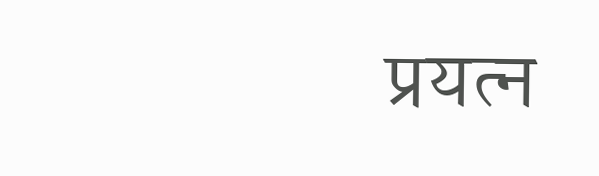प्रयत्न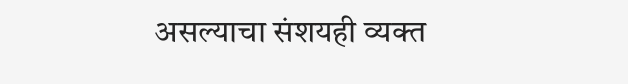असल्याचा संशयही व्यक्त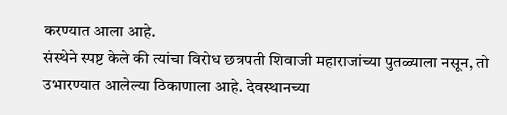करण्यात आला आहे.
संस्थेने स्पष्ट केले की त्यांचा विरोध छत्रपती शिवाजी महाराजांच्या पुतळ्याला नसून, तो उभारण्यात आलेल्या ठिकाणाला आहे. देवस्थानच्या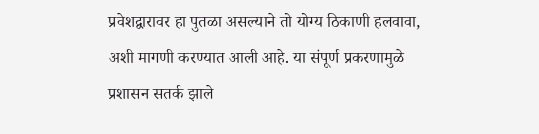प्रवेशद्वारावर हा पुतळा असल्याने तो योग्य ठिकाणी हलवावा, अशी मागणी करण्यात आली आहे. या संपूर्ण प्रकरणामुळे प्रशासन सतर्क झाले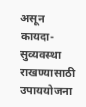असून कायदा-सुव्यवस्था राखण्यासाठी उपाययोजना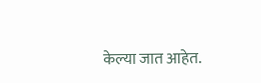केल्या जात आहेत.